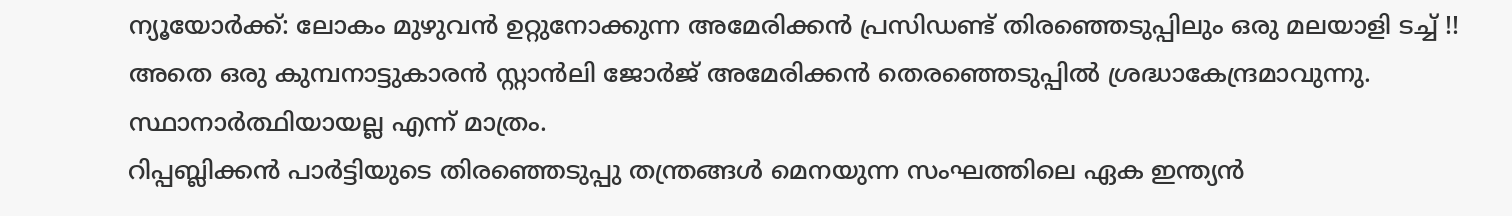ന്യൂയോർക്ക്: ലോകം മുഴുവൻ ഉറ്റുനോക്കുന്ന അമേരിക്കൻ പ്രസിഡണ്ട് തിരഞ്ഞെടുപ്പിലും ഒരു മലയാളി ടച്ച് !! അതെ ഒരു കുമ്പനാട്ടുകാരൻ സ്റ്റാൻലി ജോർജ് അമേരിക്കൻ തെരഞ്ഞെടുപ്പിൽ ശ്രദ്ധാകേന്ദ്രമാവുന്നു. സ്ഥാനാർത്ഥിയായല്ല എന്ന് മാത്രം.
റിപ്പബ്ലിക്കൻ പാർട്ടിയുടെ തിരഞ്ഞെടുപ്പു തന്ത്രങ്ങൾ മെനയുന്ന സംഘത്തിലെ ഏക ഇന്ത്യൻ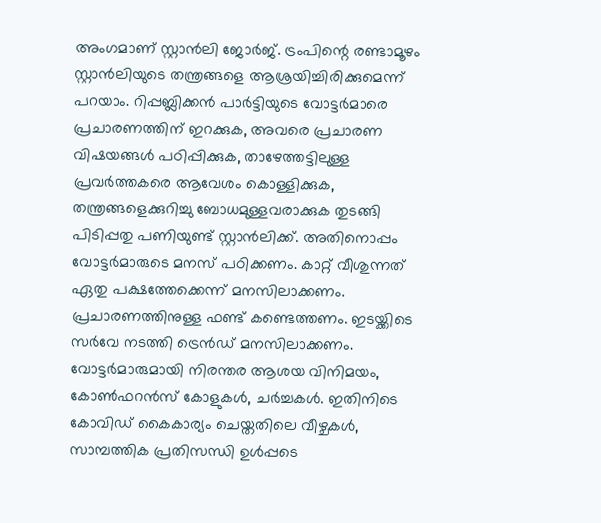അംഗമാണ് സ്റ്റാൻലി ജോർജ്. ട്രംപിന്റെ രണ്ടാമൂഴം സ്റ്റാൻലിയുടെ തന്ത്രങ്ങളെ ആശ്രയിച്ചിരിക്കുമെന്ന് പറയാം. റിപ്പബ്ലിക്കൻ പാർട്ടിയുടെ വോട്ടർമാരെ പ്രചാരണത്തിന് ഇറക്കുക, അവരെ പ്രചാരണ വിഷയങ്ങൾ പഠിപ്പിക്കുക, താഴേത്തട്ടിലുള്ള പ്രവർത്തകരെ ആവേശം കൊള്ളിക്കുക, തന്ത്രങ്ങളെക്കുറിച്ചു ബോധമുള്ളവരാക്കുക തുടങ്ങി പിടിപ്പതു പണിയുണ്ട് സ്റ്റാൻലിക്ക്. അതിനൊപ്പം വോട്ടർമാരുടെ മനസ് പഠിക്കണം. കാറ്റ് വീശുന്നത് ഏതു പക്ഷത്തേക്കെന്ന് മനസിലാക്കണം. പ്രചാരണത്തിനുള്ള ഫണ്ട് കണ്ടെത്തണം. ഇടയ്ക്കിടെ സർവേ നടത്തി ട്രെൻഡ് മനസിലാക്കണം. വോട്ടർമാരുമായി നിരന്തര ആശയ വിനിമയം, കോൺഫറൻസ് കോളുകൾ, ചർച്ചകൾ. ഇതിനിടെ കോവിഡ് കൈകാര്യം ചെയ്തതിലെ വീഴ്ചകൾ, സാമ്പത്തിക പ്രതിസന്ധി ഉൾപ്പടെ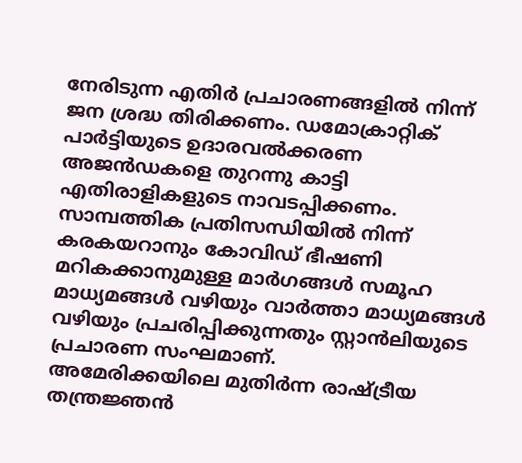നേരിടുന്ന എതിർ പ്രചാരണങ്ങളിൽ നിന്ന് ജന ശ്രദ്ധ തിരിക്കണം. ഡമോക്രാറ്റിക് പാർട്ടിയുടെ ഉദാരവൽക്കരണ അജൻഡകളെ തുറന്നു കാട്ടി എതിരാളികളുടെ നാവടപ്പിക്കണം. സാമ്പത്തിക പ്രതിസന്ധിയിൽ നിന്ന് കരകയറാനും കോവിഡ് ഭീഷണി മറികക്കാനുമുള്ള മാർഗങ്ങൾ സമൂഹ മാധ്യമങ്ങൾ വഴിയും വാർത്താ മാധ്യമങ്ങൾ വഴിയും പ്രചരിപ്പിക്കുന്നതും സ്റ്റാൻലിയുടെ പ്രചാരണ സംഘമാണ്.
അമേരിക്കയിലെ മുതിർന്ന രാഷ്ട്രീയ തന്ത്രജ്ഞൻ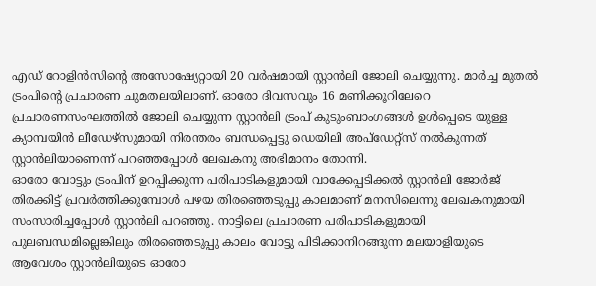എഡ് റോളിൻസിന്റെ അസോഷ്യേറ്റായി 20 വർഷമായി സ്റ്റാൻലി ജോലി ചെയ്യുന്നു. മാർച്ച മുതൽ ട്രംപിന്റെ പ്രചാരണ ചുമതലയിലാണ്. ഓരോ ദിവസവും 16 മണിക്കൂറിലേറെ പ്രചാരണസംഘത്തിൽ ജോലി ചെയ്യുന്ന സ്റ്റാൻലി ട്രംപ് കുടുംബാംഗങ്ങൾ ഉൾപ്പെടെ യുള്ള ക്യാമ്പയിൻ ലീഡേഴ്സുമായി നിരന്തരം ബന്ധപ്പെട്ടു ഡെയിലി അപ്ഡേറ്റ്സ് നൽകുന്നത് സ്റ്റാൻലിയാണെന്ന് പറഞ്ഞപ്പോൾ ലേഖകനു അഭിമാനം തോന്നി.
ഓരോ വോട്ടും ട്രംപിന് ഉറപ്പിക്കുന്ന പരിപാടികളുമായി വാക്കേപ്പടിക്കൽ സ്റ്റാൻലി ജോർജ് തിരക്കിട്ട് പ്രവർത്തിക്കുമ്പോൾ പഴയ തിരഞ്ഞെടുപ്പു കാലമാണ് മനസിലെന്നു ലേഖകനുമായി സംസാരിച്ചപ്പോൾ സ്റ്റാൻലി പറഞ്ഞു. നാട്ടിലെ പ്രചാരണ പരിപാടികളുമായി പുലബന്ധമില്ലെങ്കിലും തിരഞ്ഞെടുപ്പു കാലം വോട്ടു പിടിക്കാനിറങ്ങുന്ന മലയാളിയുടെ ആവേശം സ്റ്റാൻലിയുടെ ഓരോ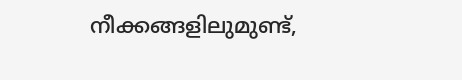നീക്കങ്ങളിലുമുണ്ട്,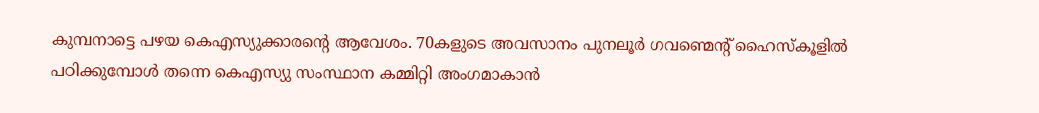കുമ്പനാട്ടെ പഴയ കെഎസ്യുക്കാരന്റെ ആവേശം. 70കളുടെ അവസാനം പുനലൂർ ഗവണ്മെന്റ് ഹൈസ്കൂളിൽ പഠിക്കുമ്പോൾ തന്നെ കെഎസ്യു സംസ്ഥാന കമ്മിറ്റി അംഗമാകാൻ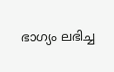ഭാഗ്യം ലഭിച്ച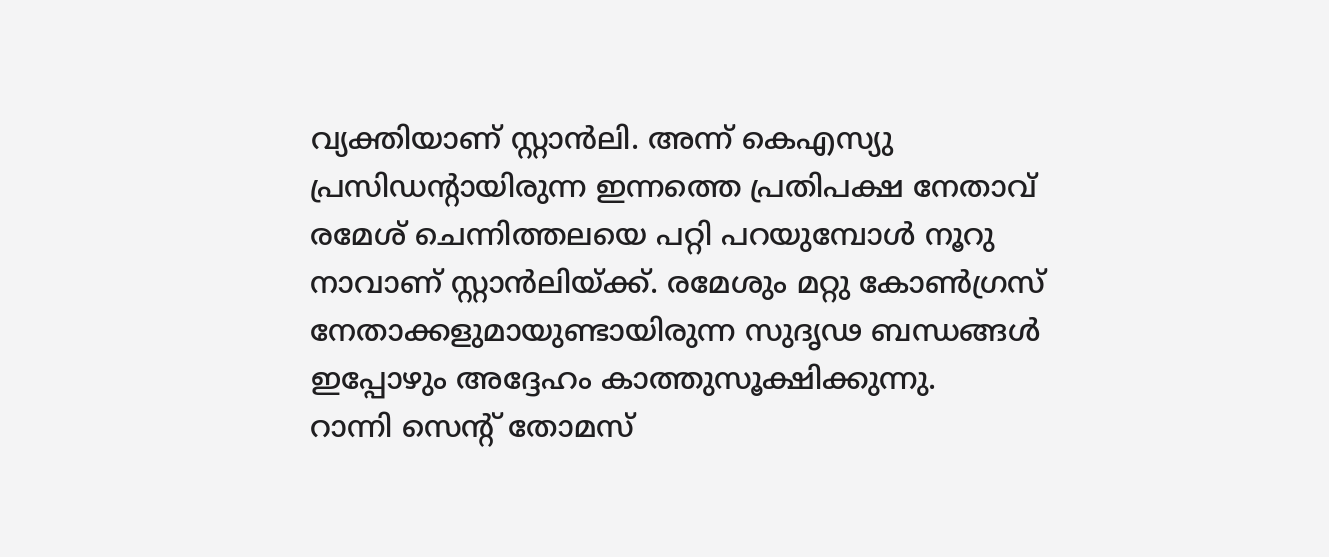വ്യക്തിയാണ് സ്റ്റാൻലി. അന്ന് കെഎസ്യു പ്രസിഡന്റായിരുന്ന ഇന്നത്തെ പ്രതിപക്ഷ നേതാവ് രമേശ് ചെന്നിത്തലയെ പറ്റി പറയുമ്പോൾ നൂറു നാവാണ് സ്റ്റാൻലിയ്ക്ക്. രമേശും മറ്റു കോൺഗ്രസ് നേതാക്കളുമായുണ്ടായിരുന്ന സുദൃഢ ബന്ധങ്ങൾ ഇപ്പോഴും അദ്ദേഹം കാത്തുസൂക്ഷിക്കുന്നു.
റാന്നി സെന്റ് തോമസ്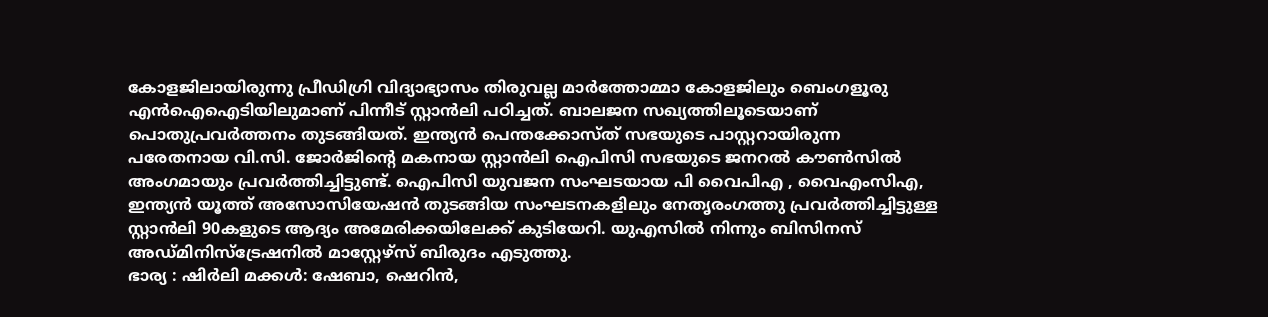കോളജിലായിരുന്നു പ്രീഡിഗ്രി വിദ്യാഭ്യാസം തിരുവല്ല മാർത്തോമ്മാ കോളജിലും ബെംഗളൂരു എൻഐഐടിയിലുമാണ് പിന്നീട് സ്റ്റാൻലി പഠിച്ചത്. ബാലജന സഖ്യത്തിലൂടെയാണ് പൊതുപ്രവർത്തനം തുടങ്ങിയത്. ഇന്ത്യൻ പെന്തക്കോസ്ത് സഭയുടെ പാസ്റ്ററായിരുന്ന പരേതനായ വി.സി. ജോർജിന്റെ മകനായ സ്റ്റാൻലി ഐപിസി സഭയുടെ ജനറൽ കൗൺസിൽ അംഗമായും പ്രവർത്തിച്ചിട്ടുണ്ട്. ഐപിസി യുവജന സംഘടയായ പി വൈപിഎ , വൈഎംസിഎ, ഇന്ത്യൻ യൂത്ത് അസോസിയേഷൻ തുടങ്ങിയ സംഘടനകളിലും നേതൃരംഗത്തു പ്രവർത്തിച്ചിട്ടുള്ള സ്റ്റാൻലി 90കളുടെ ആദ്യം അമേരിക്കയിലേക്ക് കുടിയേറി. യുഎസിൽ നിന്നും ബിസിനസ് അഡ്മിനിസ്ട്രേഷനിൽ മാസ്റ്റേഴ്സ് ബിരുദം എടുത്തു.
ഭാര്യ : ഷിർലി മക്കൾ: ഷേബാ, ഷെറിൻ,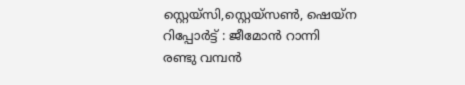സ്റ്റെയ്സി,സ്റ്റെയ്സൺ, ഷെയ്ന
റിപ്പോർട്ട് : ജീമോൻ റാന്നി
രണ്ടു വമ്പൻ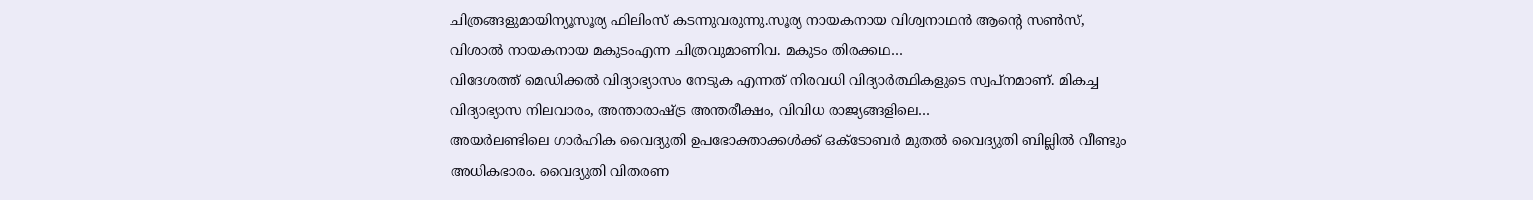ചിത്രങ്ങളുമായിന്യൂസൂര്യ ഫിലിംസ് കടന്നുവരുന്നു.സൂര്യ നായകനായ വിശ്വനാഥൻ ആൻ്റെ സൺസ്, വിശാൽ നായകനായ മകുടംഎന്ന ചിത്രവുമാണിവ. മകുടം തിരക്കഥ…
വിദേശത്ത് മെഡിക്കൽ വിദ്യാഭ്യാസം നേടുക എന്നത് നിരവധി വിദ്യാർത്ഥികളുടെ സ്വപ്നമാണ്. മികച്ച വിദ്യാഭ്യാസ നിലവാരം, അന്താരാഷ്ട്ര അന്തരീക്ഷം, വിവിധ രാജ്യങ്ങളിലെ…
അയർലണ്ടിലെ ഗാർഹിക വൈദ്യുതി ഉപഭോക്താക്കൾക്ക് ഒക്ടോബർ മുതൽ വൈദ്യുതി ബില്ലിൽ വീണ്ടും അധികഭാരം. വൈദ്യുതി വിതരണ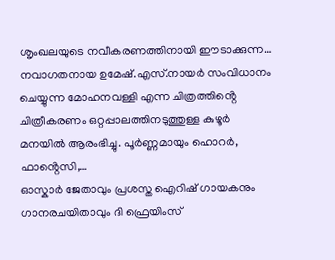ശൃംഖലയുടെ നവീകരണത്തിനായി ഈടാക്കുന്ന…
നവാഗതനായ ഉമേഷ്.എസ്.നായർ സംവിധാനം ചെയ്യുന്ന മോഹനവള്ളി എന്ന ചിത്രത്തിൻ്റെ ചിത്രീകരണം ഒറ്റപ്പാലത്തിനടുത്തുള്ള കുഴൂർ മനയിൽ ആരംഭിച്ചു. പൂർണ്ണമായും ഹൊറർ, ഫാൻ്റെസി,…
ഓസ്കാർ ജേതാവും പ്രശസ്ത ഐറിഷ് ഗായകനും ഗാനരചയിതാവും ദി ഫ്രെയിംസ്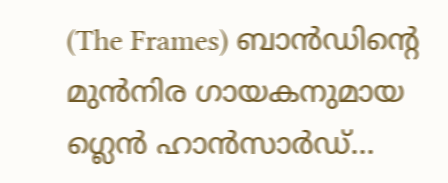(The Frames) ബാൻഡിന്റെ മുൻനിര ഗായകനുമായ ഗ്ലെൻ ഹാൻസാർഡ്…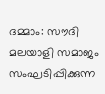ദമ്മാം: സൗദി മലയാളി സമാജം സംഘടിപ്പിക്കുന്ന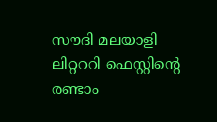സൗദി മലയാളി ലിറ്റററി ഫെസ്റ്റിന്റെ രണ്ടാം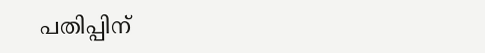പതിപ്പിന്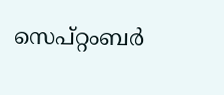സെപ്റ്റംബർ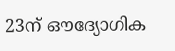23ന് ഔദ്യോഗിക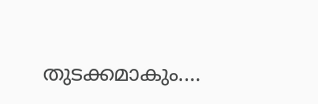തുടക്കമാകും.…